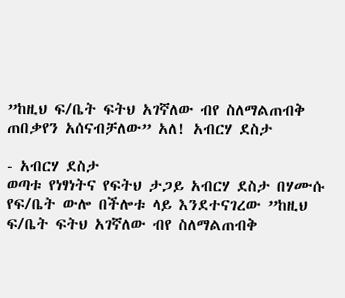”ከዚህ ፍ/ቤት ፍትህ አገኛለው ብየ ስለማልጠብቅ ጠበቃየን አሰናብቻለው” አለ! አብርሃ ደስታ

- አብርሃ ደስታ
ወጣቱ የነፃነትና የፍትህ ታጋይ አብርሃ ደስታ በሃሙሱ የፍ/ቤት ውሎ በችሎቱ ላይ እንደተናገረው ”ከዚህ ፍ/ቤት ፍትህ አገኛለው ብየ ስለማልጠብቅ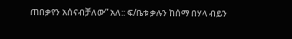ጠበቃየን አሰናብቻለው” አለ:: ፍ/ቤቱ ቃሉን ከሰማ በሃላ ብይን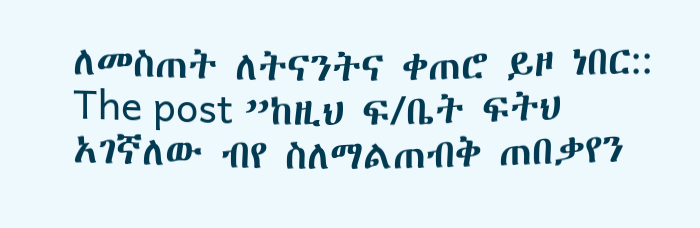ለመስጠት ለትናንትና ቀጠሮ ይዞ ነበር::
The post ”ከዚህ ፍ/ቤት ፍትህ አገኛለው ብየ ስለማልጠብቅ ጠበቃየን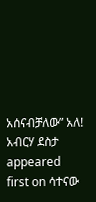አሰናብቻለው” አለ! አብርሃ ደስታ appeared first on ሳተናው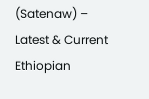(Satenaw) – Latest & Current Ethiopian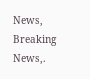News, Breaking News,.